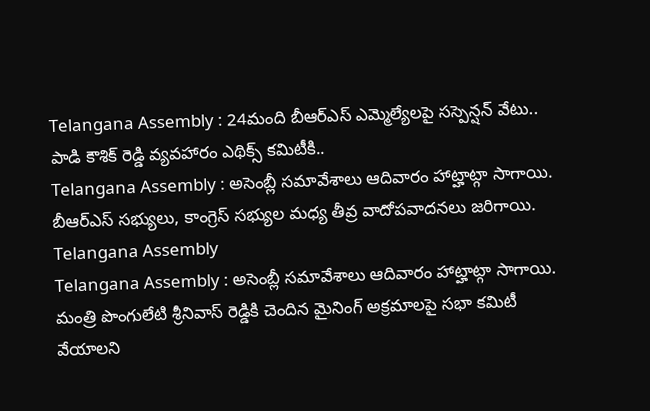Telangana Assembly : 24మంది బీఆర్ఎస్ ఎమ్మెల్యేలపై సస్పెన్షన్ వేటు.. పాడి కౌశిక్ రెడ్డి వ్యవహారం ఎథిక్స్ కమిటీకి..
Telangana Assembly : అసెంబ్లీ సమావేశాలు ఆదివారం హాట్హాట్గా సాగాయి. బీఆర్ఎస్ సభ్యులు, కాంగ్రెస్ సభ్యుల మధ్య తీవ్ర వాదోపవాదనలు జరిగాయి.
Telangana Assembly
Telangana Assembly : అసెంబ్లీ సమావేశాలు ఆదివారం హాట్హాట్గా సాగాయి. మంత్రి పొంగులేటి శ్రీనివాస్ రెడ్డికి చెందిన మైనింగ్ అక్రమాలపై సభా కమిటీ వేయాలని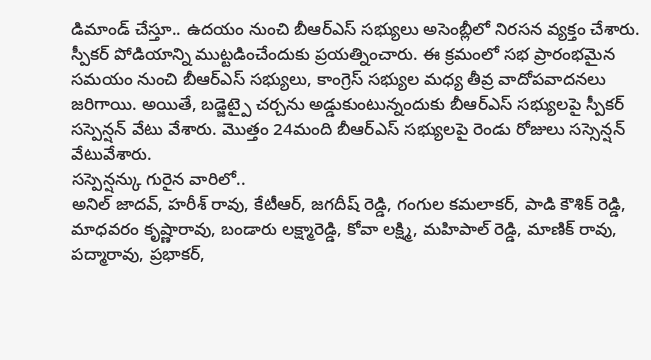డిమాండ్ చేస్తూ.. ఉదయం నుంచి బీఆర్ఎస్ సభ్యులు అసెంబ్లీలో నిరసన వ్యక్తం చేశారు. స్పీకర్ పోడియాన్ని ముట్టడించేందుకు ప్రయత్నించారు. ఈ క్రమంలో సభ ప్రారంభమైన సమయం నుంచి బీఆర్ఎస్ సభ్యులు, కాంగ్రెస్ సభ్యుల మధ్య తీవ్ర వాదోపవాదనలు జరిగాయి. అయితే, బడ్జెట్పై చర్చను అడ్డుకుంటున్నందుకు బీఆర్ఎస్ సభ్యులపై స్పీకర్ సస్పెన్షన్ వేటు వేశారు. మొత్తం 24మంది బీఆర్ఎస్ సభ్యులపై రెండు రోజులు సస్సెన్షన్ వేటువేశారు.
సస్పెన్షన్కు గురైన వారిలో..
అనిల్ జాదవ్, హరీశ్ రావు, కేటీఆర్, జగదీష్ రెడ్డి, గంగుల కమలాకర్, పాడి కౌశిక్ రెడ్డి, మాధవరం కృష్ణారావు, బండారు లక్ష్మారెడ్డి, కోవా లక్ష్మి, మహిపాల్ రెడ్డి, మాణిక్ రావు, పద్మారావు, ప్రభాకర్,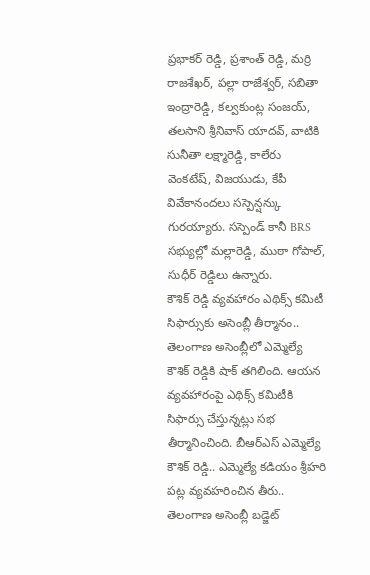ప్రభాకర్ రెడ్డి, ప్రశాంత్ రెడ్డి, మర్రి రాజశేఖర్, పల్లా రాజేశ్వర్, సబితా ఇంద్రారెడ్డి, కల్వకుంట్ల సంజయ్, తలసాని శ్రీనివాస్ యాదవ్, వాటికి సునీతా లక్ష్మారెడ్డి, కాలేరు వెంకటేష్, విజయుడు, కేపీ వివేకానందలు సస్పెన్షన్కు గురయ్యారు. సస్పెండ్ కానీ BRS సభ్యుల్లో మల్లారెడ్డి, ముఠా గోపాల్, సుధీర్ రెడ్డిలు ఉన్నారు.
కౌశిక్ రెడ్డి వ్యవహారం ఎథిక్స్ కమిటీ సిఫార్సుకు అసెంబ్లీ తీర్మానం..
తెలంగాణ అసెంబ్లీలో ఎమ్మెల్యే కౌశిక్ రెడ్డికి షాక్ తగిలింది. ఆయన వ్యవహారంపై ఎథిక్స్ కమిటీకి సిఫార్సు చేస్తున్నట్లు సభ తీర్మానించింది. బీఆర్ఎస్ ఎమ్మెల్యే కౌశిక్ రెడ్డి.. ఎమ్మెల్యే కడియం శ్రీహరి పట్ల వ్యవహరించిన తీరు.. తెలంగాణ అసెంబ్లీ బడ్జెట్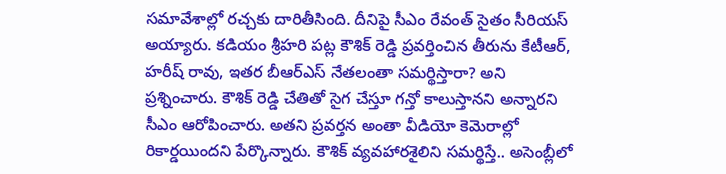సమావేశాల్లో రచ్చకు దారితీసింది. దీనిపై సీఎం రేవంత్ సైతం సీరియస్ అయ్యారు. కడియం శ్రీహరి పట్ల కౌశిక్ రెడ్డి ప్రవర్తించిన తీరును కేటీఆర్, హరీష్ రావు, ఇతర బీఆర్ఎస్ నేతలంతా సమర్థిస్తారా? అని ప్రశ్నించారు. కౌశిక్ రెడ్డి చేతితో సైగ చేస్తూ గన్తో కాలుస్తానని అన్నారని సీఎం ఆరోపించారు. అతని ప్రవర్తన అంతా వీడియో కెమెరాల్లో రికార్డయిందని పేర్కొన్నారు. కౌశిక్ వ్యవహారశైలిని సమర్థిస్తే.. అసెంబ్లీలో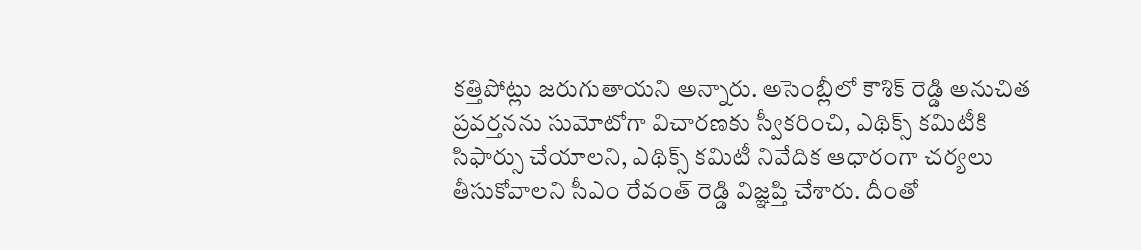కత్తిపోట్లు జరుగుతాయని అన్నారు. అసెంబ్లీలో కౌశిక్ రెడ్డి అనుచిత ప్రవర్తనను సుమోటోగా విచారణకు స్వీకరించి, ఎథిక్స్ కమిటీకి సిఫార్సు చేయాలని, ఎథిక్స్ కమిటీ నివేదిక ఆధారంగా చర్యలు తీసుకోవాలని సీఎం రేవంత్ రెడ్డి విజ్ఞప్తి చేశారు. దీంతో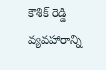కౌశిక్ రెడ్డి వ్యవహారాన్ని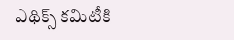ఎథిక్స్ కమిటీకి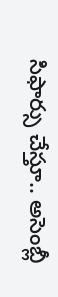సిఫార్సు చేస్తూ.. అసెంబ్లీ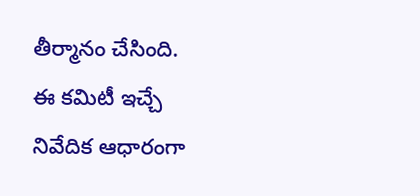తీర్మానం చేసింది. ఈ కమిటీ ఇచ్చే నివేదిక ఆధారంగా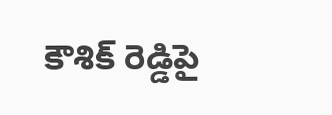కౌశిక్ రెడ్డిపై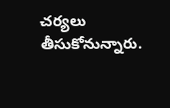చర్యలు తీసుకోనున్నారు.